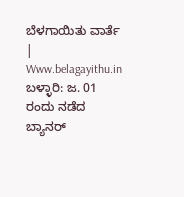ಬೆಳಗಾಯಿತು ವಾರ್ತೆ | Www.belagayithu.in
ಬಳ್ಳಾರಿ: ಜ. 01 ರಂದು ನಡೆದ ಬ್ಯಾನರ್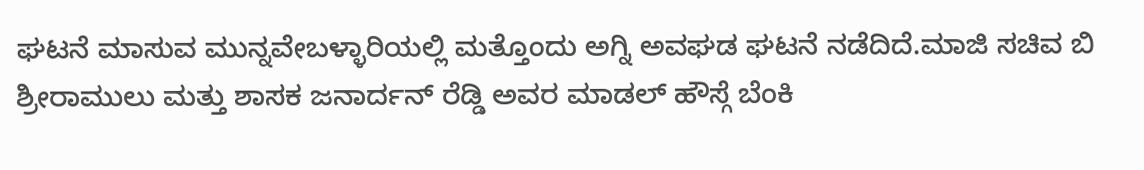ಘಟನೆ ಮಾಸುವ ಮುನ್ನವೇಬಳ್ಳಾರಿಯಲ್ಲಿ ಮತ್ತೊಂದು ಅಗ್ನಿ ಅವಘಡ ಘಟನೆ ನಡೆದಿದೆ.ಮಾಜಿ ಸಚಿವ ಬಿ ಶ್ರೀರಾಮುಲು ಮತ್ತು ಶಾಸಕ ಜನಾರ್ದನ್ ರೆಡ್ಡಿ ಅವರ ಮಾಡಲ್ ಹೌಸ್ಗೆ ಬೆಂಕಿ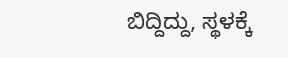ಬಿದ್ದಿದ್ದು, ಸ್ಥಳಕ್ಕೆ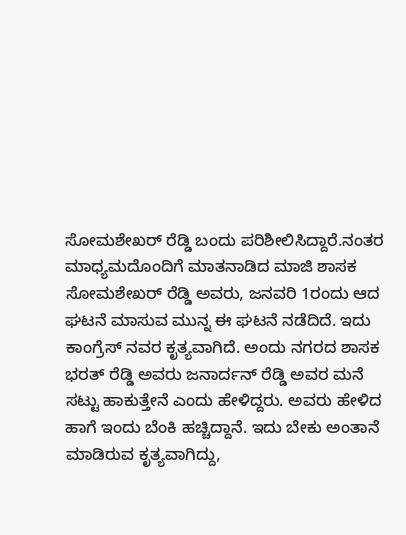ಸೋಮಶೇಖರ್ ರೆಡ್ಡಿ ಬಂದು ಪರಿಶೀಲಿಸಿದ್ದಾರೆ.ನಂತರ ಮಾಧ್ಯಮದೊಂದಿಗೆ ಮಾತನಾಡಿದ ಮಾಜಿ ಶಾಸಕ ಸೋಮಶೇಖರ್ ರೆಡ್ಡಿ ಅವರು, ಜನವರಿ 1ರಂದು ಆದ ಘಟನೆ ಮಾಸುವ ಮುನ್ನ ಈ ಘಟನೆ ನಡೆದಿದೆ. ಇದು ಕಾಂಗ್ರೆಸ್ ನವರ ಕೃತ್ಯವಾಗಿದೆ. ಅಂದು ನಗರದ ಶಾಸಕ ಭರತ್ ರೆಡ್ಡಿ ಅವರು ಜನಾರ್ದನ್ ರೆಡ್ಡಿ ಅವರ ಮನೆ ಸಟ್ಟು ಹಾಕುತ್ತೇನೆ ಎಂದು ಹೇಳಿದ್ದರು. ಅವರು ಹೇಳಿದ ಹಾಗೆ ಇಂದು ಬೆಂಕಿ ಹಚ್ಚಿದ್ದಾನೆ. ಇದು ಬೇಕು ಅಂತಾನೆ ಮಾಡಿರುವ ಕೃತ್ಯವಾಗಿದ್ದು,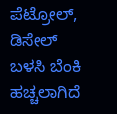ಪೆಟ್ರೋಲ್, ಡಿಸೇಲ್ ಬಳಸಿ ಬೆಂಕಿ ಹಚ್ಚಲಾಗಿದೆ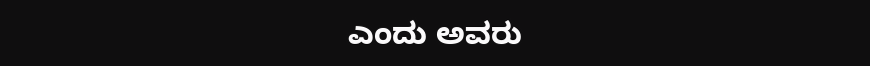ಎಂದು ಅವರು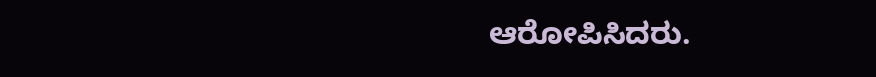ಆರೋಪಿಸಿದರು.